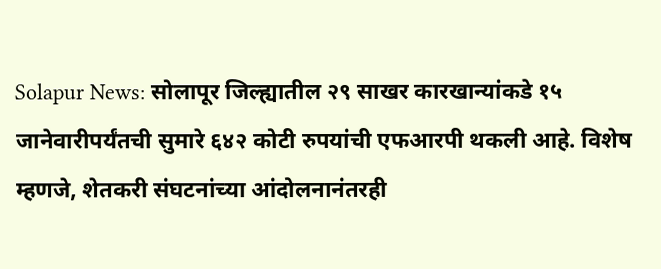Solapur News: सोलापूर जिल्ह्यातील २९ साखर कारखान्यांकडे १५ जानेवारीपर्यंतची सुमारे ६४२ कोटी रुपयांची एफआरपी थकली आहे. विशेष म्हणजे, शेतकरी संघटनांच्या आंदोलनानंतरही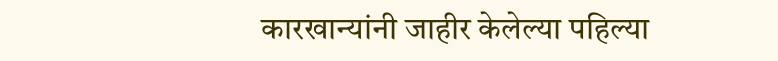कारखान्यांनी जाहीर केलेल्या पहिल्या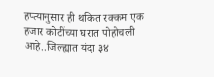हप्त्यानुसार ही थकित रक्कम एक हजार कोटींच्या घरात पोहोचली आहे..जिल्ह्यात यंदा ३४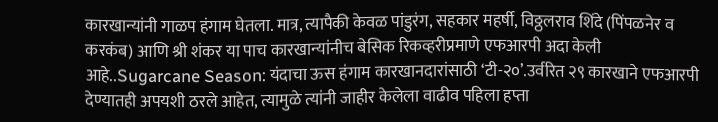कारखान्यांनी गाळप हंगाम घेतला. मात्र, त्यापैकी केवळ पांडुरंग, सहकार महर्षी, विठ्ठलराव शिंदे (पिंपळनेर व करकंब) आणि श्री शंकर या पाच कारखान्यांनीच बेसिक रिकव्हरीप्रमाणे एफआरपी अदा केली आहे..Sugarcane Season: यंदाचा ऊस हंगाम कारखानदारांसाठी ‘टी-२०’.उर्वरित २९ कारखाने एफआरपी देण्यातही अपयशी ठरले आहेत, त्यामुळे त्यांनी जाहीर केलेला वाढीव पहिला हप्ता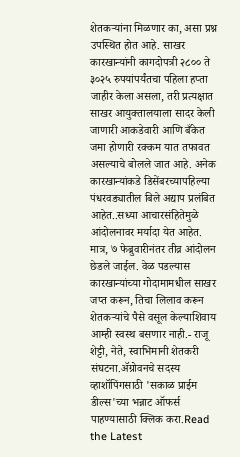शेतकऱ्यांना मिळणार का, असा प्रश्न उपस्थित होत आहे. साखर कारखान्यांनी कागदोपत्री २८०० ते ३०२५ रुपयांपर्यंतचा पहिला हप्ता जाहीर केला असला, तरी प्रत्यक्षात साखर आयुक्तालयाला सादर केली जाणारी आकडेवारी आणि बँकेत जमा होणारी रक्कम यात तफावत असल्याचे बोलले जात आहे. अनेक कारखान्यांकडे डिसेंबरच्यापहिल्या पंधरवड्यातील बिले अद्याप प्रलंबित आहेत..सध्या आचारसंहितेमुळे आंदोलनावर मर्यादा येत आहेत. मात्र, ७ फेब्रुवारीनंतर तीव्र आंदोलन छेडले जाईल. वेळ पडल्यास कारखान्यांच्या गोदामामधील साखर जप्त करून, तिचा लिलाव करून शेतकऱ्यांचे पैसे वसूल केल्याशिवाय आम्ही स्वस्थ बसणार नाही.- राजू शेट्टी, नेते, स्वाभिमानी शेतकरी संघटना.ॲग्रोवनचे सदस्य व्हाशॉपिंगसाठी 'सकाळ प्राईम डील्स'च्या भन्नाट ऑफर्स पाहण्यासाठी क्लिक करा.Read the Latest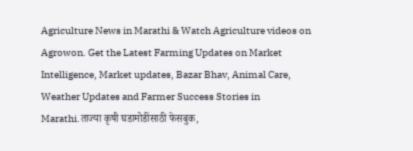Agriculture News in Marathi & Watch Agriculture videos on Agrowon. Get the Latest Farming Updates on Market Intelligence, Market updates, Bazar Bhav, Animal Care, Weather Updates and Farmer Success Stories in Marathi.ताज्या कृषी घडामोडींसाठी फेसबुक,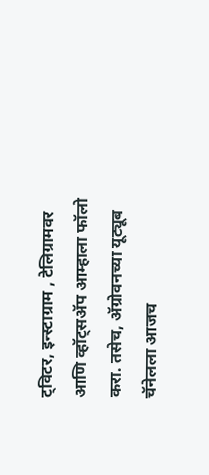ट्विटर, इन्स्टाग्राम , टेलिग्रामवर आणि व्हॉट्सॲप आम्हाला फॉलो करा. तसेच, ॲग्रोवनच्या यूट्यूब चॅनेलला आजच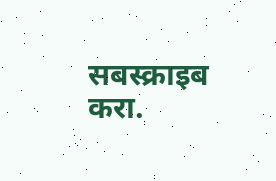सबस्क्राइब करा.